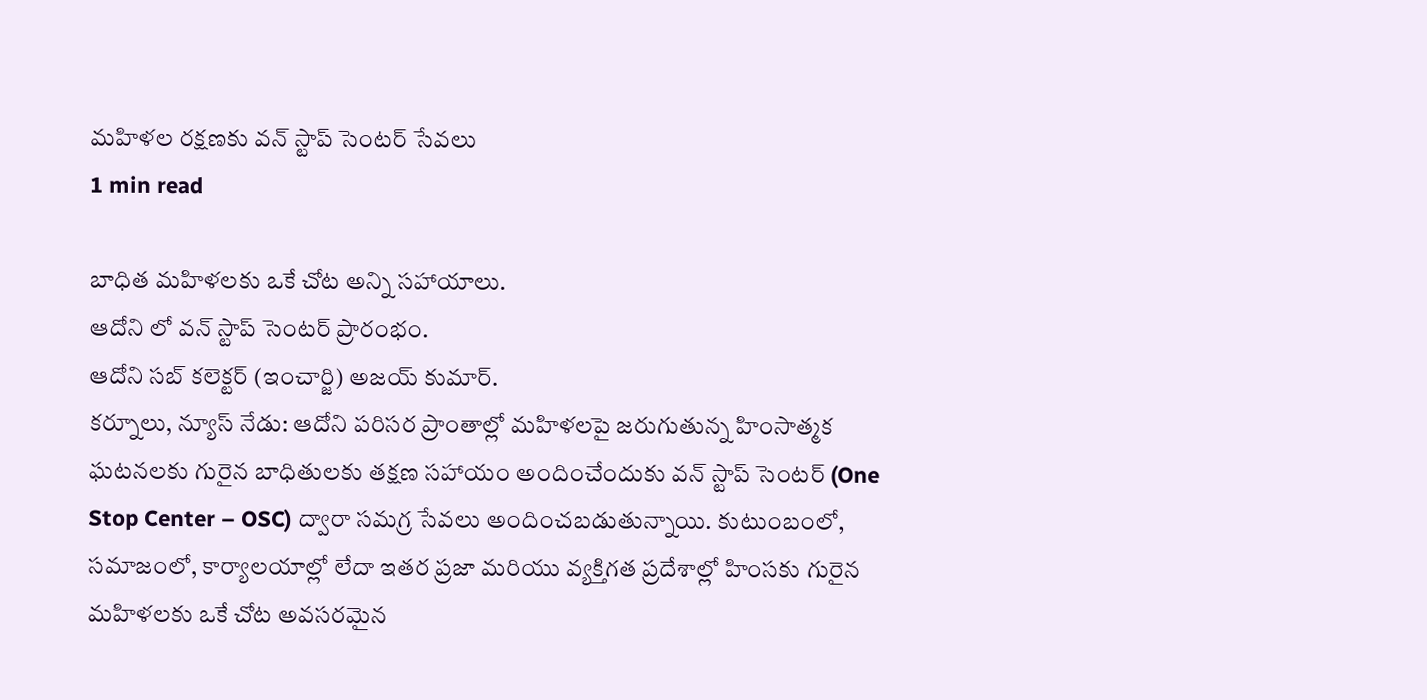మహిళల రక్షణకు వన్ స్టాప్ సెంటర్ సేవలు
1 min read

బాధిత మహిళలకు ఒకే చోట అన్ని సహాయాలు.
ఆదోని లో వన్ స్టాప్ సెంటర్ ప్రారంభం.
ఆదోని సబ్ కలెక్టర్ (ఇంచార్జి) అజయ్ కుమార్.
కర్నూలు, న్యూస్ నేడు: ఆదోని పరిసర ప్రాంతాల్లో మహిళలపై జరుగుతున్న హింసాత్మక ఘటనలకు గురైన బాధితులకు తక్షణ సహాయం అందించేందుకు వన్ స్టాప్ సెంటర్ (One Stop Center – OSC) ద్వారా సమగ్ర సేవలు అందించబడుతున్నాయి. కుటుంబంలో, సమాజంలో, కార్యాలయాల్లో లేదా ఇతర ప్రజా మరియు వ్యక్తిగత ప్రదేశాల్లో హింసకు గురైన మహిళలకు ఒకే చోట అవసరమైన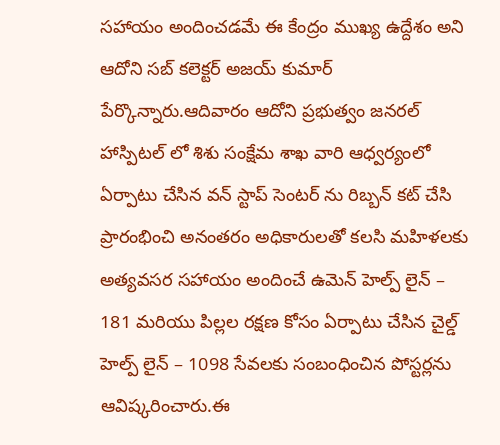సహాయం అందించడమే ఈ కేంద్రం ముఖ్య ఉద్దేశం అని ఆదోని సబ్ కలెక్టర్ అజయ్ కుమార్ పేర్కొన్నారు.ఆదివారం ఆదోని ప్రభుత్వం జనరల్ హాస్పిటల్ లో శిశు సంక్షేమ శాఖ వారి ఆధ్వర్యంలో ఏర్పాటు చేసిన వన్ స్టాప్ సెంటర్ ను రిబ్బన్ కట్ చేసి ప్రారంభించి అనంతరం అధికారులతో కలసి మహిళలకు అత్యవసర సహాయం అందించే ఉమెన్ హెల్ప్ లైన్ – 181 మరియు పిల్లల రక్షణ కోసం ఏర్పాటు చేసిన చైల్డ్ హెల్ప్ లైన్ – 1098 సేవలకు సంబంధించిన పోస్టర్లను ఆవిష్కరించారు.ఈ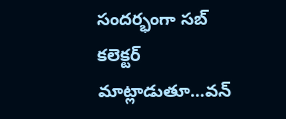సందర్భంగా సబ్ కలెక్టర్ మాట్లాడుతూ…వన్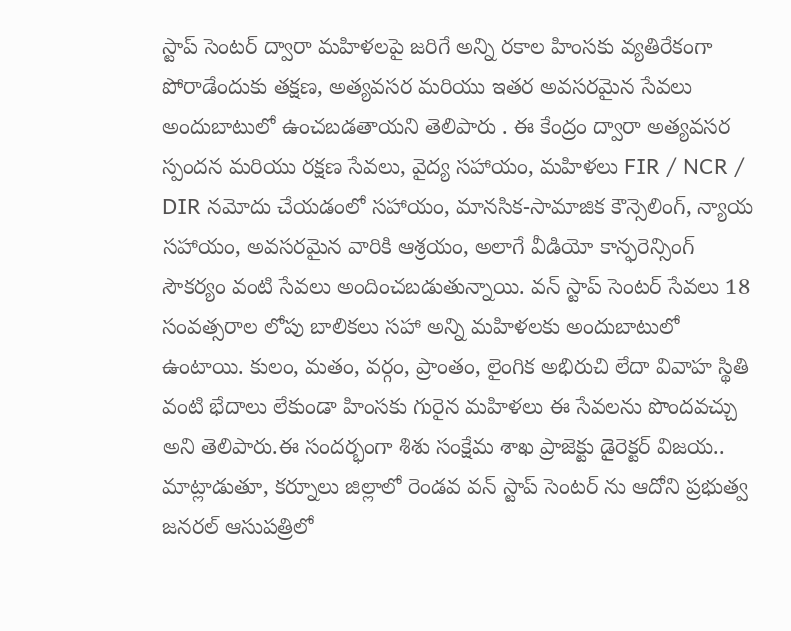స్టాప్ సెంటర్ ద్వారా మహిళలపై జరిగే అన్ని రకాల హింసకు వ్యతిరేకంగా పోరాడేందుకు తక్షణ, అత్యవసర మరియు ఇతర అవసరమైన సేవలు అందుబాటులో ఉంచబడతాయని తెలిపారు . ఈ కేంద్రం ద్వారా అత్యవసర స్పందన మరియు రక్షణ సేవలు, వైద్య సహాయం, మహిళలు FIR / NCR / DIR నమోదు చేయడంలో సహాయం, మానసిక-సామాజిక కౌన్సెలింగ్, న్యాయ సహాయం, అవసరమైన వారికి ఆశ్రయం, అలాగే వీడియో కాన్ఫరెన్సింగ్ సౌకర్యం వంటి సేవలు అందించబడుతున్నాయి. వన్ స్టాప్ సెంటర్ సేవలు 18 సంవత్సరాల లోపు బాలికలు సహా అన్ని మహిళలకు అందుబాటులో ఉంటాయి. కులం, మతం, వర్గం, ప్రాంతం, లైంగిక అభిరుచి లేదా వివాహ స్థితి వంటి భేదాలు లేకుండా హింసకు గురైన మహిళలు ఈ సేవలను పొందవచ్చు అని తెలిపారు.ఈ సందర్భంగా శిశు సంక్షేమ శాఖ ప్రాజెక్టు డైరెక్టర్ విజయ.. మాట్లాడుతూ, కర్నూలు జిల్లాలో రెండవ వన్ స్టాప్ సెంటర్ ను ఆదోని ప్రభుత్వ జనరల్ ఆసుపత్రిలో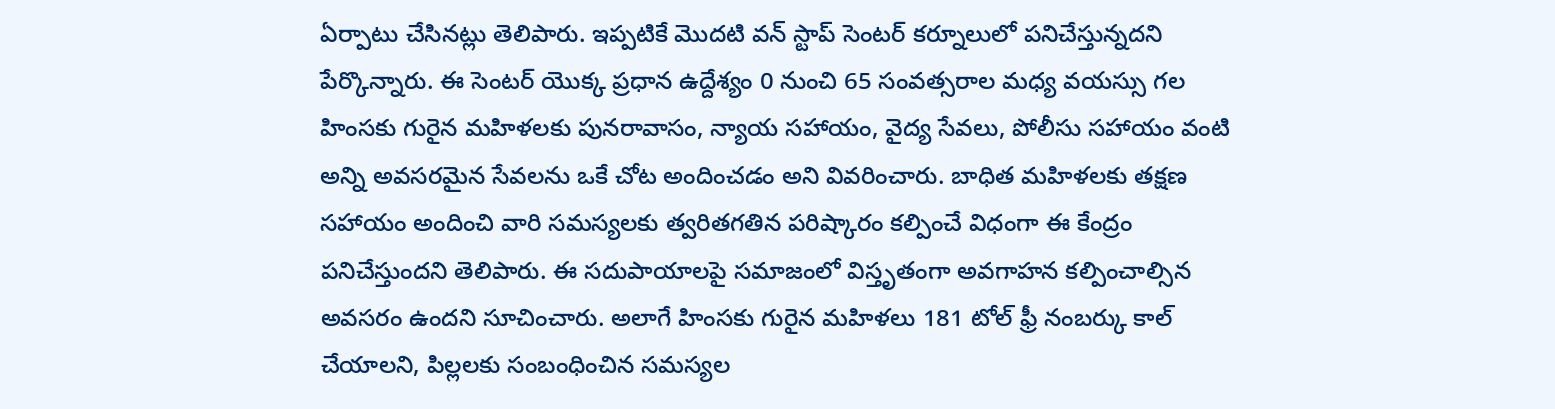ఏర్పాటు చేసినట్లు తెలిపారు. ఇప్పటికే మొదటి వన్ స్టాప్ సెంటర్ కర్నూలులో పనిచేస్తున్నదని పేర్కొన్నారు. ఈ సెంటర్ యొక్క ప్రధాన ఉద్దేశ్యం 0 నుంచి 65 సంవత్సరాల మధ్య వయస్సు గల హింసకు గురైన మహిళలకు పునరావాసం, న్యాయ సహాయం, వైద్య సేవలు, పోలీసు సహాయం వంటి అన్ని అవసరమైన సేవలను ఒకే చోట అందించడం అని వివరించారు. బాధిత మహిళలకు తక్షణ సహాయం అందించి వారి సమస్యలకు త్వరితగతిన పరిష్కారం కల్పించే విధంగా ఈ కేంద్రం పనిచేస్తుందని తెలిపారు. ఈ సదుపాయాలపై సమాజంలో విస్తృతంగా అవగాహన కల్పించాల్సిన అవసరం ఉందని సూచించారు. అలాగే హింసకు గురైన మహిళలు 181 టోల్ ఫ్రీ నంబర్కు కాల్ చేయాలని, పిల్లలకు సంబంధించిన సమస్యల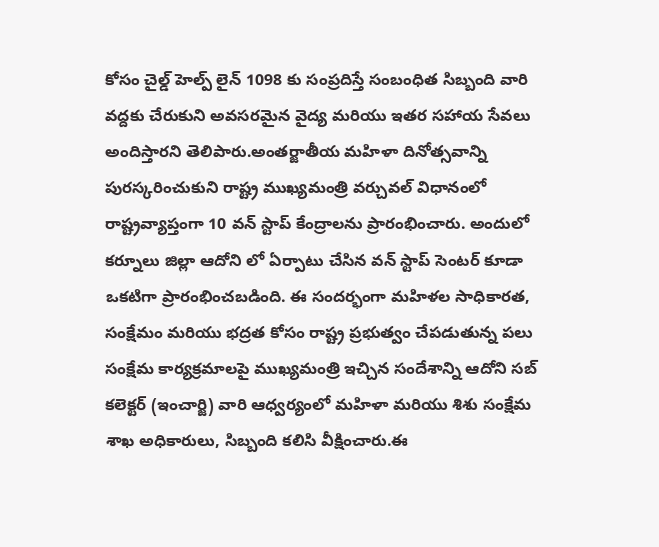కోసం చైల్డ్ హెల్ప్ లైన్ 1098 కు సంప్రదిస్తే సంబంధిత సిబ్బంది వారి వద్దకు చేరుకుని అవసరమైన వైద్య మరియు ఇతర సహాయ సేవలు అందిస్తారని తెలిపారు.అంతర్జాతీయ మహిళా దినోత్సవాన్ని పురస్కరించుకుని రాష్ట్ర ముఖ్యమంత్రి వర్చువల్ విధానంలో రాష్ట్రవ్యాప్తంగా 10 వన్ స్టాప్ కేంద్రాలను ప్రారంభించారు. అందులో కర్నూలు జిల్లా ఆదోని లో ఏర్పాటు చేసిన వన్ స్టాప్ సెంటర్ కూడా ఒకటిగా ప్రారంభించబడింది. ఈ సందర్భంగా మహిళల సాధికారత, సంక్షేమం మరియు భద్రత కోసం రాష్ట్ర ప్రభుత్వం చేపడుతున్న పలు సంక్షేమ కార్యక్రమాలపై ముఖ్యమంత్రి ఇచ్చిన సందేశాన్ని ఆదోని సబ్ కలెక్టర్ (ఇంచార్జి) వారి ఆధ్వర్యంలో మహిళా మరియు శిశు సంక్షేమ శాఖ అధికారులు, సిబ్బంది కలిసి వీక్షించారు.ఈ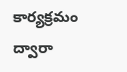కార్యక్రమం ద్వారా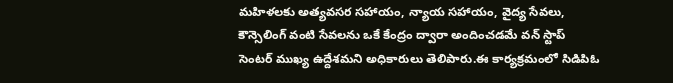మహిళలకు అత్యవసర సహాయం, న్యాయ సహాయం, వైద్య సేవలు, కౌన్సెలింగ్ వంటి సేవలను ఒకే కేంద్రం ద్వారా అందించడమే వన్ స్టాప్ సెంటర్ ముఖ్య ఉద్దేశమని అధికారులు తెలిపారు.ఈ కార్యక్రమంలో సిడిపిఓ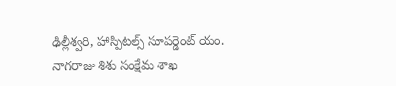ఢిల్లీశ్వరి, హాస్పిటల్స్ సూపర్డెంట్ యం. నాగరాజు శిశు సంక్షేమ శాఖ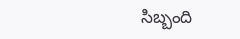సిబ్బంది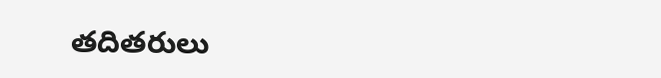తదితరులు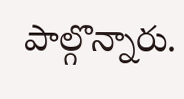పాల్గొన్నారు.